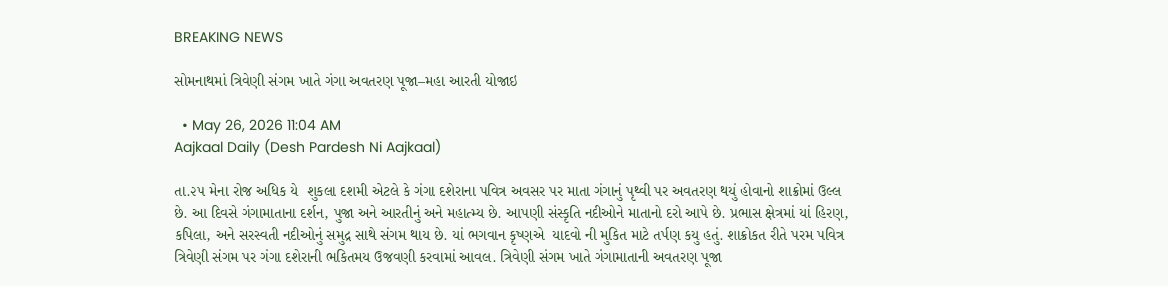BREAKING NEWS

સોમનાથમાં ત્રિવેણી સંગમ ખાતે ગંગા અવતરણ પૂજા–મહા આરતી યોજાઇ

  • May 26, 2026 11:04 AM
Aajkaal Daily (Desh Pardesh Ni Aajkaal)

તા.૨૫ મેના રોજ અધિક યે  શુકલા દશમી એટલે કે ગંગા દશેરાના પવિત્ર અવસર પર માતા ગંગાનું પૃથ્વી પર અવતરણ થયું હોવાનો શાક્રોમાં ઉલ્લ છે. આ દિવસે ગંગામાતાના દર્શન, પુજા અને આરતીનું અને મહાત્મ્ય છે. આપણી સંસ્કૃતિ નદીઓને માતાનો દરો આપે છે. પ્રભાસ ક્ષેત્રમાં યાં હિરણ, કપિલા, અને સરસ્વતી નદીઓનું સમુદ્ર સાથે સંગમ થાય છે. યાં ભગવાન કૃષ્ણએ  યાદવો ની મુકિત માટે તર્પણ કયુ હતું. શાક્રોકત રીતે પરમ પવિત્ર ત્રિવેણી સંગમ પર ગંગા દશેરાની ભકિતમય ઉજવણી કરવામાં આવલ. ત્રિવેણી સંગમ ખાતે ગંગામાતાની અવતરણ પૂજા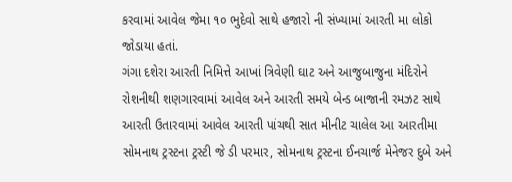કરવામાં આવેલ જેમા ૧૦ ભુદેવો સાથે હજારો ની સંખ્યામાં આરતી મા લોકો જોડાયા હતાં.
ગંગા દશેરા આરતી નિમિત્તે આખાં ત્રિવેણી ઘાટ અને આજુબાજુના મંદિરોને રોશનીથી શણગારવામાં આવેલ અને આરતી સમયે બેન્ડ બાજાની રમઝટ સાથે આરતી ઉતારવામાં આવેલ આરતી પાંચથી સાત મીનીટ ચાલેલ આ આરતીમા સોમનાથ ટ્રસ્ટના ટ્રસ્ટી જે ડી પરમાર, સોમનાથ ટ્રસ્ટના ઈનચાર્જ મેનેજર દુબે અને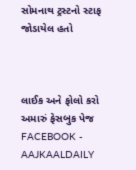સોમનાથ ટ્રસ્ટનો સ્ટાફ જોડાયેલ હતો



લાઈક અને ફોલો કરો અમારું ફેસબુક પેજ FACEBOOK - AAJKAALDAILY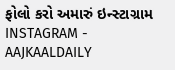ફોલો કરો અમારું ઇન્સ્ટાગ્રામ INSTAGRAM - AAJKAALDAILY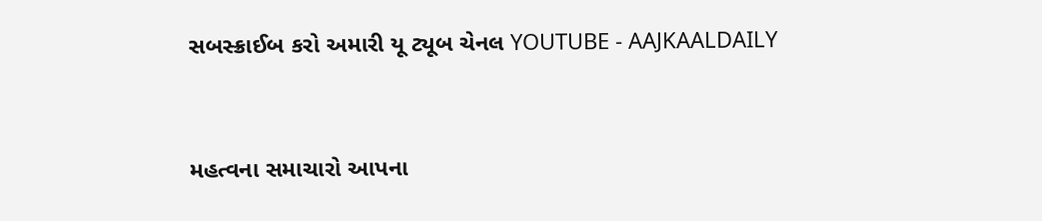સબસ્ક્રાઈબ કરો અમારી યૂ ટ્યૂબ ચેનલ YOUTUBE - AAJKAALDAILY


મહત્વના સમાચારો આપના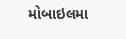મોબાઇલમા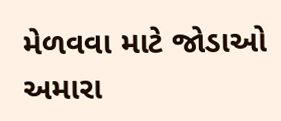મેળવવા માટે જોડાઓ અમારા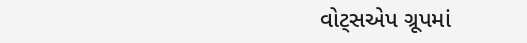વોટ્સએપ ગ્રૂપમાં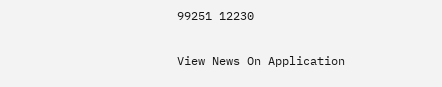99251 12230

View News On Application